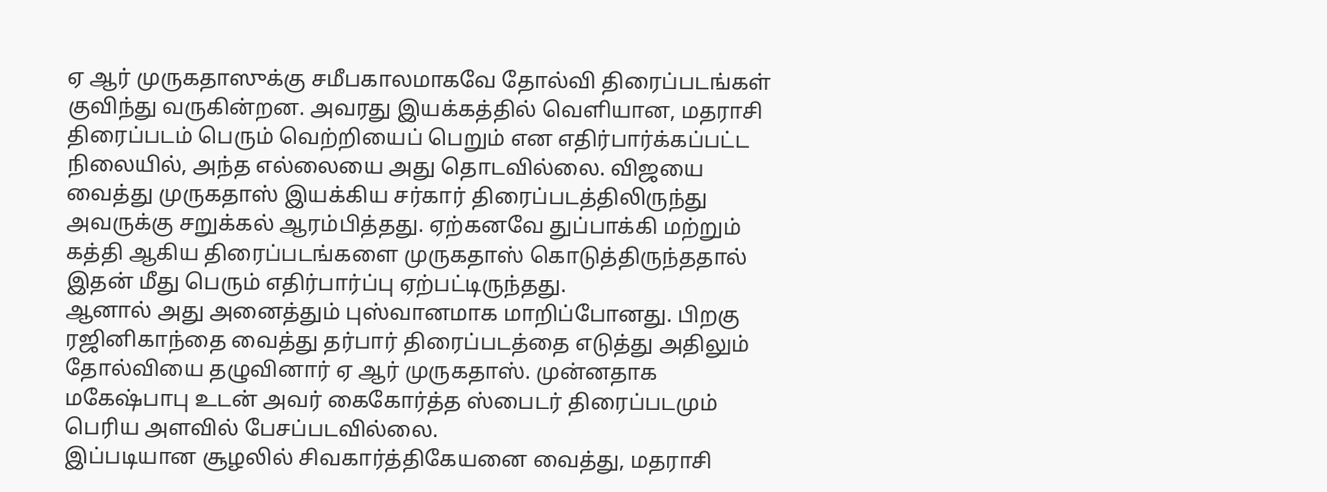ஏ ஆர் முருகதாஸுக்கு சமீபகாலமாகவே தோல்வி திரைப்படங்கள் குவிந்து வருகின்றன. அவரது இயக்கத்தில் வெளியான, மதராசி திரைப்படம் பெரும் வெற்றியைப் பெறும் என எதிர்பார்க்கப்பட்ட நிலையில், அந்த எல்லையை அது தொடவில்லை. விஜயை வைத்து முருகதாஸ் இயக்கிய சர்கார் திரைப்படத்திலிருந்து அவருக்கு சறுக்கல் ஆரம்பித்தது. ஏற்கனவே துப்பாக்கி மற்றும் கத்தி ஆகிய திரைப்படங்களை முருகதாஸ் கொடுத்திருந்ததால் இதன் மீது பெரும் எதிர்பார்ப்பு ஏற்பட்டிருந்தது.
ஆனால் அது அனைத்தும் புஸ்வானமாக மாறிப்போனது. பிறகு ரஜினிகாந்தை வைத்து தர்பார் திரைப்படத்தை எடுத்து அதிலும் தோல்வியை தழுவினார் ஏ ஆர் முருகதாஸ். முன்னதாக மகேஷ்பாபு உடன் அவர் கைகோர்த்த ஸ்பைடர் திரைப்படமும் பெரிய அளவில் பேசப்படவில்லை.
இப்படியான சூழலில் சிவகார்த்திகேயனை வைத்து, மதராசி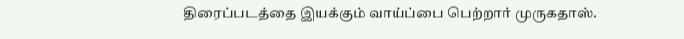திரைப்படத்தை இயக்கும் வாய்ப்பை பெற்றார் முருகதாஸ்.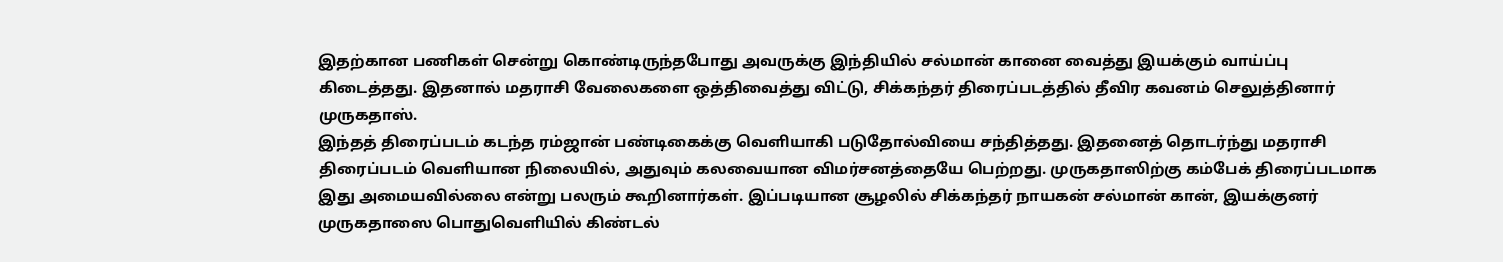இதற்கான பணிகள் சென்று கொண்டிருந்தபோது அவருக்கு இந்தியில் சல்மான் கானை வைத்து இயக்கும் வாய்ப்பு கிடைத்தது. இதனால் மதராசி வேலைகளை ஒத்திவைத்து விட்டு, சிக்கந்தர் திரைப்படத்தில் தீவிர கவனம் செலுத்தினார் முருகதாஸ்.
இந்தத் திரைப்படம் கடந்த ரம்ஜான் பண்டிகைக்கு வெளியாகி படுதோல்வியை சந்தித்தது. இதனைத் தொடர்ந்து மதராசி திரைப்படம் வெளியான நிலையில், அதுவும் கலவையான விமர்சனத்தையே பெற்றது. முருகதாஸிற்கு கம்பேக் திரைப்படமாக இது அமையவில்லை என்று பலரும் கூறினார்கள். இப்படியான சூழலில் சிக்கந்தர் நாயகன் சல்மான் கான், இயக்குனர் முருகதாஸை பொதுவெளியில் கிண்டல்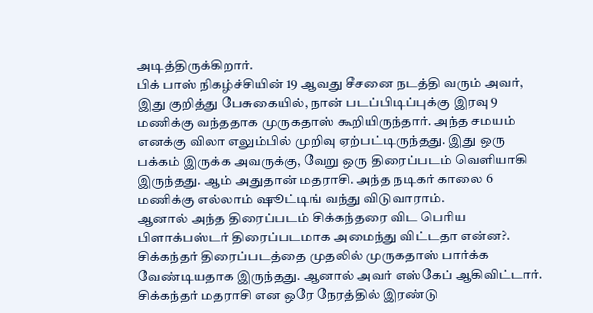அடித்திருக்கிறார்.
பிக் பாஸ் நிகழ்ச்சியின் 19 ஆவது சீசனை நடத்தி வரும் அவர், இது குறித்து பேசுகையில், நான் படப்பிடிப்புக்கு இரவு 9 மணிக்கு வந்ததாக முருகதாஸ் கூறியிருந்தார். அந்த சமயம் எனக்கு விலா எலும்பில் முறிவு ஏற்பட்டிருந்தது. இது ஒரு பக்கம் இருக்க அவருக்கு, வேறு ஒரு திரைப்படம் வெளியாகி இருந்தது. ஆம் அதுதான் மதராசி. அந்த நடிகர் காலை 6 மணிக்கு எல்லாம் ஷூட்டிங் வந்து விடுவாராம்.
ஆனால் அந்த திரைப்படம் சிக்கந்தரை விட பெரிய பிளாக்பஸ்டர் திரைப்படமாக அமைந்து விட்டதா என்ன?. சிக்கந்தர் திரைப்படத்தை முதலில் முருகதாஸ் பார்க்க வேண்டியதாக இருந்தது. ஆனால் அவர் எஸ்கேப் ஆகிவிட்டார். சிக்கந்தர் மதராசி என ஒரே நேரத்தில் இரண்டு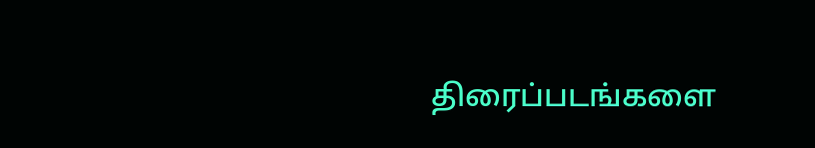திரைப்படங்களை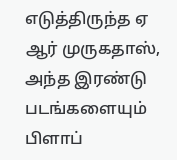எடுத்திருந்த ஏ ஆர் முருகதாஸ், அந்த இரண்டு படங்களையும் பிளாப்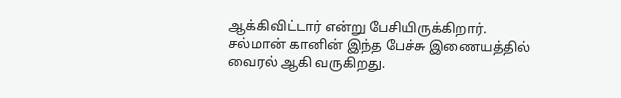ஆக்கிவிட்டார் என்று பேசியிருக்கிறார். சல்மான் கானின் இந்த பேச்சு இணையத்தில் வைரல் ஆகி வருகிறது.